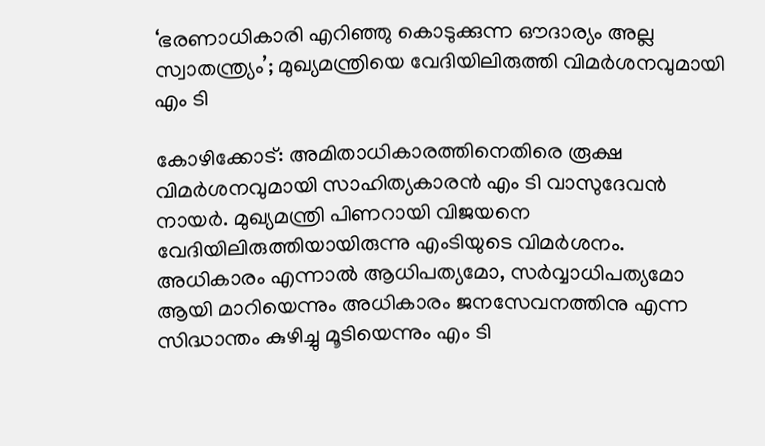‘ഭരണാധികാരി എറിഞ്ഞു കൊടുക്കുന്ന ഔദാര്യം അല്ല സ്വാതന്ത്ര്യം’; മുഖ്യമന്ത്രിയെ വേദിയിലിരുത്തി വിമര്‍ശനവുമായി എം ടി

കോഴിക്കോട്: അമിതാധികാരത്തിനെതിരെ രൂക്ഷ വിമര്‍ശനവുമായി സാഹിത്യകാരന്‍ എം ടി വാസുദേവന്‍ നായര്‍. മുഖ്യമന്ത്രി പിണറായി വിജയനെ വേദിയിലിരുത്തിയായിരുന്നു എംടിയുടെ വിമര്‍ശനം. അധികാരം എന്നാല്‍ ആധിപത്യമോ, സര്‍വ്വാധിപത്യമോ ആയി മാറിയെന്നും അധികാരം ജനസേവനത്തിനു എന്ന സിദ്ധാന്തം കുഴിച്ചു മൂടിയെന്നും എം ടി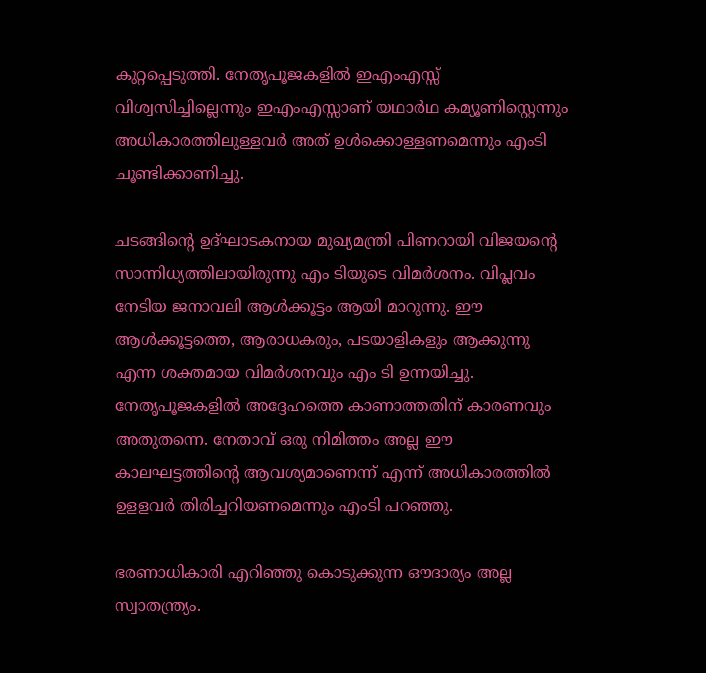കുറ്റപ്പെടുത്തി. നേതൃപൂജകളില്‍ ഇഎംഎസ്സ് വിശ്വസിച്ചില്ലെന്നും ഇഎംഎസ്സാണ് യഥാര്‍ഥ കമ്യൂണിസ്റ്റെന്നും അധികാരത്തിലുള്ളവര്‍ അത് ഉള്‍ക്കൊള്ളണമെന്നും എംടി ചൂണ്ടിക്കാണിച്ചു.

ചടങ്ങിന്റെ ഉദ്ഘാടകനായ മുഖ്യമന്ത്രി പിണറായി വിജയന്റെ സാന്നിധ്യത്തിലായിരുന്നു എം ടിയുടെ വിമര്‍ശനം. വിപ്ലവം നേടിയ ജനാവലി ആള്‍ക്കൂട്ടം ആയി മാറുന്നു. ഈ ആള്‍ക്കൂട്ടത്തെ, ആരാധകരും, പടയാളികളും ആക്കുന്നു എന്ന ശക്തമായ വിമര്‍ശനവും എം ടി ഉന്നയിച്ചു. നേതൃപൂജകളില്‍ അദ്ദേഹത്തെ കാണാത്തതിന് കാരണവും അതുതന്നെ. നേതാവ് ഒരു നിമിത്തം അല്ല ഈ കാലഘട്ടത്തിന്റെ ആവശ്യമാണെന്ന് എന്ന് അധികാരത്തില്‍ ഉളളവര്‍ തിരിച്ചറിയണമെന്നും എംടി പറഞ്ഞു.

ഭരണാധികാരി എറിഞ്ഞു കൊടുക്കുന്ന ഔദാര്യം അല്ല സ്വാതന്ത്ര്യം.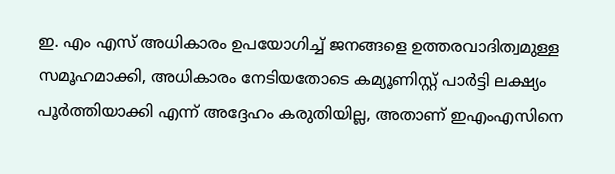ഇ. എം എസ് അധികാരം ഉപയോഗിച്ച് ജനങ്ങളെ ഉത്തരവാദിത്വമുള്ള സമൂഹമാക്കി, അധികാരം നേടിയതോടെ കമ്യൂണിസ്റ്റ് പാര്‍ട്ടി ലക്ഷ്യം പൂര്‍ത്തിയാക്കി എന്ന് അദ്ദേഹം കരുതിയില്ല, അതാണ് ഇഎംഎസിനെ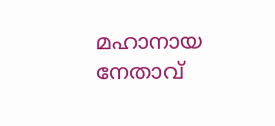മഹാനായ നേതാവ്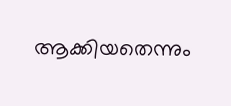ആക്കിയതെന്നും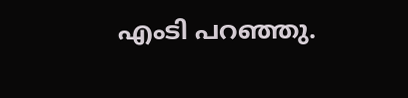എംടി പറഞ്ഞു.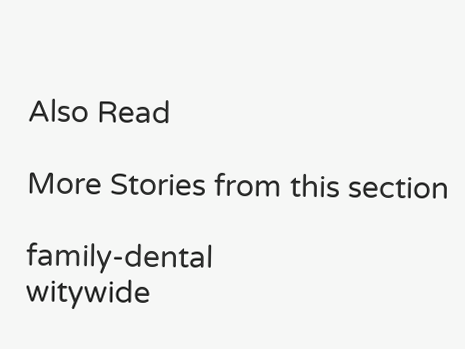Also Read

More Stories from this section

family-dental
witywide